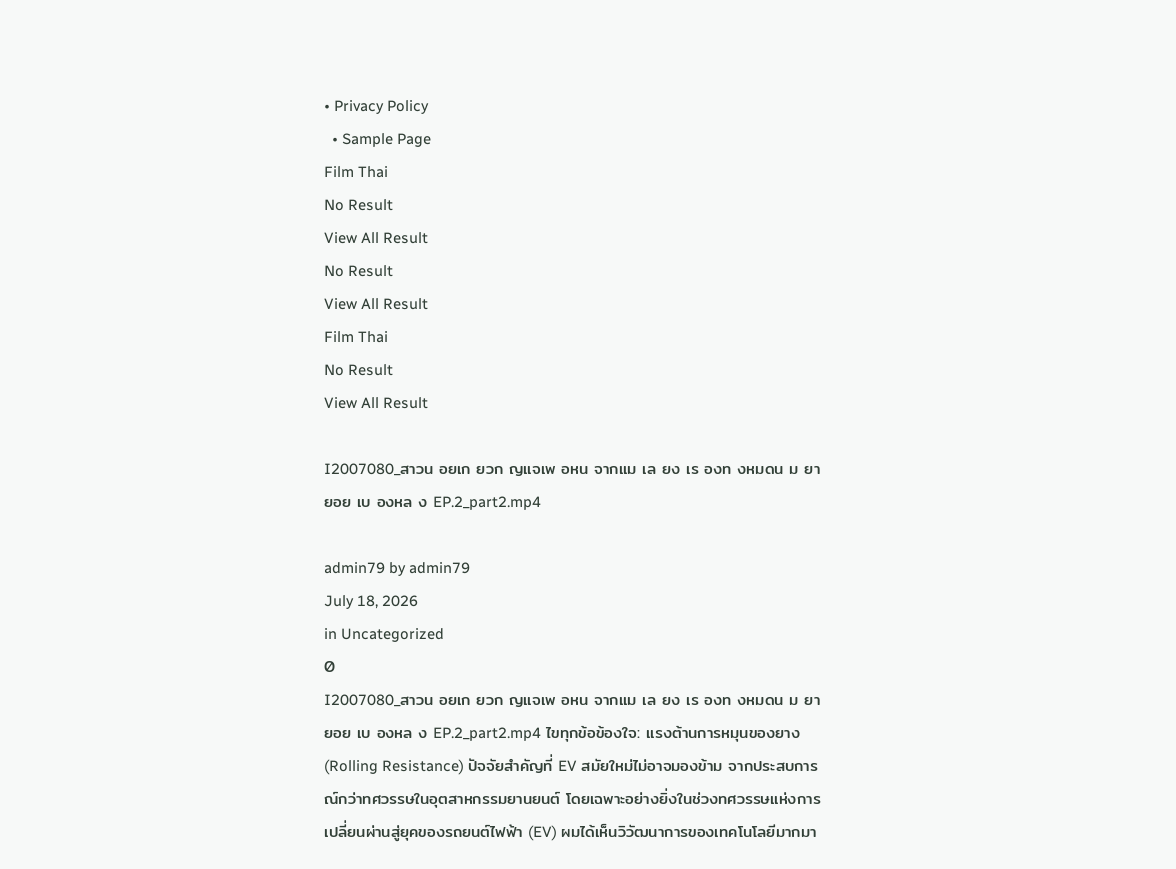• Privacy Policy
  • Sample Page
Film Thai
No Result
View All Result
No Result
View All Result
Film Thai
No Result
View All Result

I2007080_สาวน อยเก ยวก ญแจเพ อหน จากแม เล ยง เร องท งหมดน ม ยายอย เบ องหล ง EP.2_part2.mp4

admin79 by admin79
July 18, 2026
in Uncategorized
0
I2007080_สาวน อยเก ยวก ญแจเพ อหน จากแม เล ยง เร องท งหมดน ม ยายอย เบ องหล ง EP.2_part2.mp4 ไขทุกข้อข้องใจ: แรงต้านการหมุนของยาง (Rolling Resistance) ปัจจัยสำคัญที่ EV สมัยใหม่ไม่อาจมองข้าม จากประสบการณ์กว่าทศวรรษในอุตสาหกรรมยานยนต์ โดยเฉพาะอย่างยิ่งในช่วงทศวรรษแห่งการเปลี่ยนผ่านสู่ยุคของรถยนต์ไฟฟ้า (EV) ผมได้เห็นวิวัฒนาการของเทคโนโลยีมากมา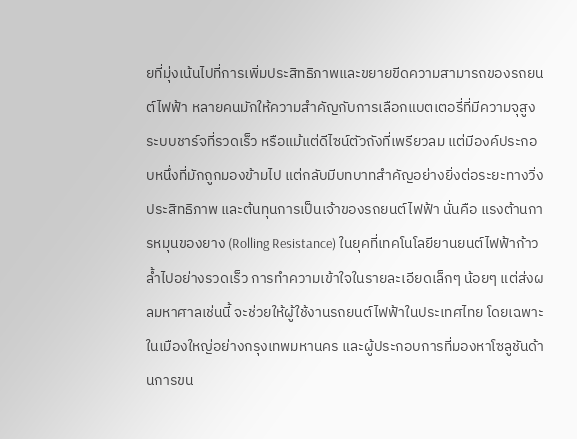ยที่มุ่งเน้นไปที่การเพิ่มประสิทธิภาพและขยายขีดความสามารถของรถยนต์ไฟฟ้า หลายคนมักให้ความสำคัญกับการเลือกแบตเตอรี่ที่มีความจุสูง ระบบชาร์จที่รวดเร็ว หรือแม้แต่ดีไซน์ตัวถังที่เพรียวลม แต่มีองค์ประกอบหนึ่งที่มักถูกมองข้ามไป แต่กลับมีบทบาทสำคัญอย่างยิ่งต่อระยะทางวิ่ง ประสิทธิภาพ และต้นทุนการเป็นเจ้าของรถยนต์ไฟฟ้า นั่นคือ แรงต้านการหมุนของยาง (Rolling Resistance) ในยุคที่เทคโนโลยียานยนต์ไฟฟ้าก้าวล้ำไปอย่างรวดเร็ว การทำความเข้าใจในรายละเอียดเล็กๆ น้อยๆ แต่ส่งผลมหาศาลเช่นนี้ จะช่วยให้ผู้ใช้งานรถยนต์ไฟฟ้าในประเทศไทย โดยเฉพาะในเมืองใหญ่อย่างกรุงเทพมหานคร และผู้ประกอบการที่มองหาโซลูชันด้านการขน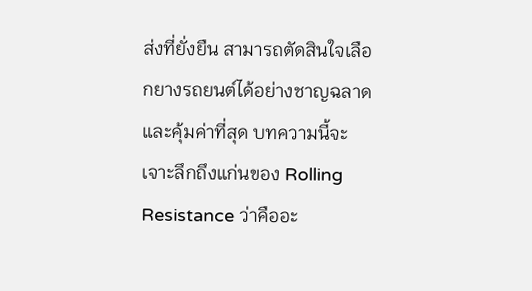ส่งที่ยั่งยืน สามารถตัดสินใจเลือกยางรถยนต์ได้อย่างชาญฉลาดและคุ้มค่าที่สุด บทความนี้จะเจาะลึกถึงแก่นของ Rolling Resistance ว่าคืออะ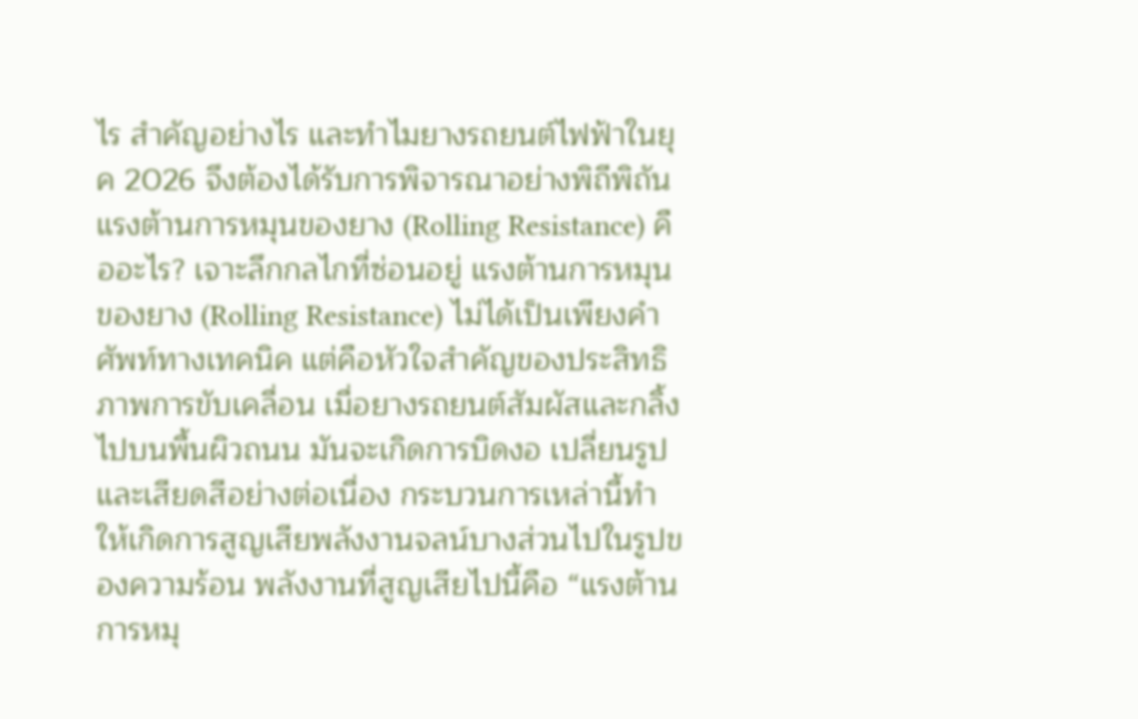ไร สำคัญอย่างไร และทำไมยางรถยนต์ไฟฟ้าในยุค 2026 จึงต้องได้รับการพิจารณาอย่างพิถีพิถัน แรงต้านการหมุนของยาง (Rolling Resistance) คืออะไร? เจาะลึกกลไกที่ซ่อนอยู่ แรงต้านการหมุนของยาง (Rolling Resistance) ไม่ได้เป็นเพียงคำศัพท์ทางเทคนิค แต่คือหัวใจสำคัญของประสิทธิภาพการขับเคลื่อน เมื่อยางรถยนต์สัมผัสและกลิ้งไปบนพื้นผิวถนน มันจะเกิดการบิดงอ เปลี่ยนรูป และเสียดสีอย่างต่อเนื่อง กระบวนการเหล่านี้ทำให้เกิดการสูญเสียพลังงานจลน์บางส่วนไปในรูปของความร้อน พลังงานที่สูญเสียไปนี้คือ “แรงต้านการหมุ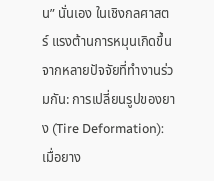น” นั่นเอง ในเชิงกลศาสตร์ แรงต้านการหมุนเกิดขึ้นจากหลายปัจจัยที่ทำงานร่วมกัน: การเปลี่ยนรูปของยาง (Tire Deformation): เมื่อยาง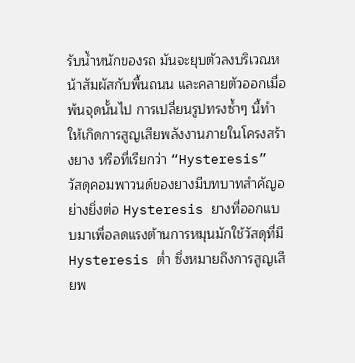รับน้ำหนักของรถ มันจะยุบตัวลงบริเวณหน้าสัมผัสกับพื้นถนน และคลายตัวออกเมื่อพ้นจุดนั้นไป การเปลี่ยนรูปทรงซ้ำๆ นี้ทำให้เกิดการสูญเสียพลังงานภายในโครงสร้างยาง หรือที่เรียกว่า “Hysteresis” วัสดุคอมพาวนด์ของยางมีบทบาทสำคัญอย่างยิ่งต่อ Hysteresis ยางที่ออกแบบมาเพื่อลดแรงต้านการหมุนมักใช้วัสดุที่มี Hysteresis ต่ำ ซึ่งหมายถึงการสูญเสียพ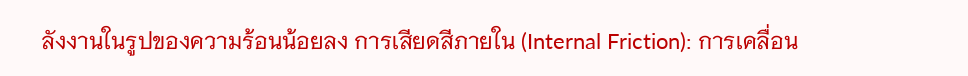ลังงานในรูปของความร้อนน้อยลง การเสียดสีภายใน (Internal Friction): การเคลื่อน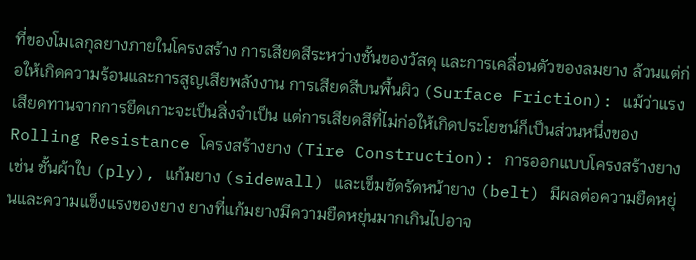ที่ของโมเลกุลยางภายในโครงสร้าง การเสียดสีระหว่างชั้นของวัสดุ และการเคลื่อนตัวของลมยาง ล้วนแต่ก่อให้เกิดความร้อนและการสูญเสียพลังงาน การเสียดสีบนพื้นผิว (Surface Friction): แม้ว่าแรงเสียดทานจากการยึดเกาะจะเป็นสิ่งจำเป็น แต่การเสียดสีที่ไม่ก่อให้เกิดประโยชน์ก็เป็นส่วนหนึ่งของ Rolling Resistance โครงสร้างยาง (Tire Construction): การออกแบบโครงสร้างยาง เช่น ชั้นผ้าใบ (ply), แก้มยาง (sidewall) และเข็มขัดรัดหน้ายาง (belt) มีผลต่อความยืดหยุ่นและความแข็งแรงของยาง ยางที่แก้มยางมีความยืดหยุ่นมากเกินไปอาจ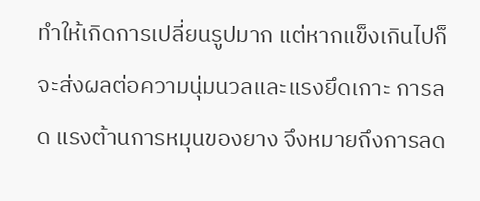ทำให้เกิดการเปลี่ยนรูปมาก แต่หากแข็งเกินไปก็จะส่งผลต่อความนุ่มนวลและแรงยึดเกาะ การลด แรงต้านการหมุนของยาง จึงหมายถึงการลด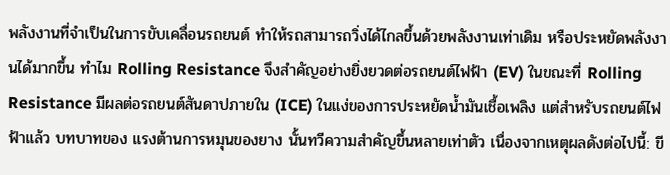พลังงานที่จำเป็นในการขับเคลื่อนรถยนต์ ทำให้รถสามารถวิ่งได้ไกลขึ้นด้วยพลังงานเท่าเดิม หรือประหยัดพลังงานได้มากขึ้น ทำไม Rolling Resistance จึงสำคัญอย่างยิ่งยวดต่อรถยนต์ไฟฟ้า (EV) ในขณะที่ Rolling Resistance มีผลต่อรถยนต์สันดาปภายใน (ICE) ในแง่ของการประหยัดน้ำมันเชื้อเพลิง แต่สำหรับรถยนต์ไฟฟ้าแล้ว บทบาทของ แรงต้านการหมุนของยาง นั้นทวีความสำคัญขึ้นหลายเท่าตัว เนื่องจากเหตุผลดังต่อไปนี้: ขี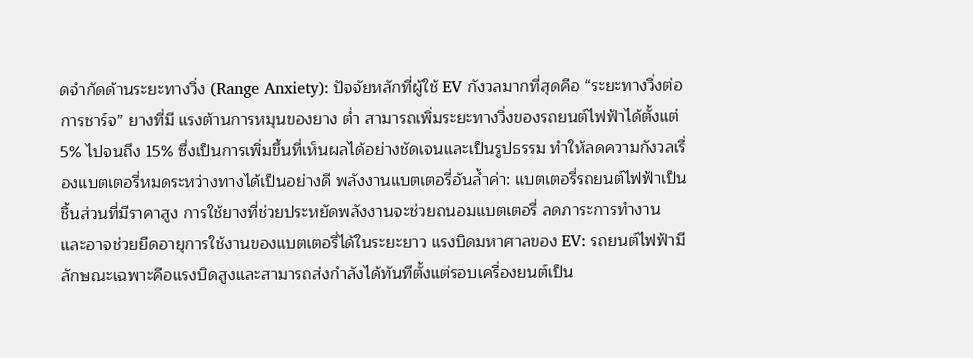ดจำกัดด้านระยะทางวิ่ง (Range Anxiety): ปัจจัยหลักที่ผู้ใช้ EV กังวลมากที่สุดคือ “ระยะทางวิ่งต่อการชาร์จ” ยางที่มี แรงต้านการหมุนของยาง ต่ำ สามารถเพิ่มระยะทางวิ่งของรถยนต์ไฟฟ้าได้ตั้งแต่ 5% ไปจนถึง 15% ซึ่งเป็นการเพิ่มขึ้นที่เห็นผลได้อย่างชัดเจนและเป็นรูปธรรม ทำให้ลดความกังวลเรื่องแบตเตอรี่หมดระหว่างทางได้เป็นอย่างดี พลังงานแบตเตอรี่อันล้ำค่า: แบตเตอรี่รถยนต์ไฟฟ้าเป็นชิ้นส่วนที่มีราคาสูง การใช้ยางที่ช่วยประหยัดพลังงานจะช่วยถนอมแบตเตอรี่ ลดภาระการทำงาน และอาจช่วยยืดอายุการใช้งานของแบตเตอรี่ได้ในระยะยาว แรงบิดมหาศาลของ EV: รถยนต์ไฟฟ้ามีลักษณะเฉพาะคือแรงบิดสูงและสามารถส่งกำลังได้ทันทีตั้งแต่รอบเครื่องยนต์เป็น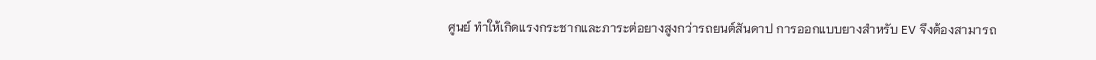ศูนย์ ทำให้เกิดแรงกระชากและภาระต่อยางสูงกว่ารถยนต์สันดาป การออกแบบยางสำหรับ EV จึงต้องสามารถ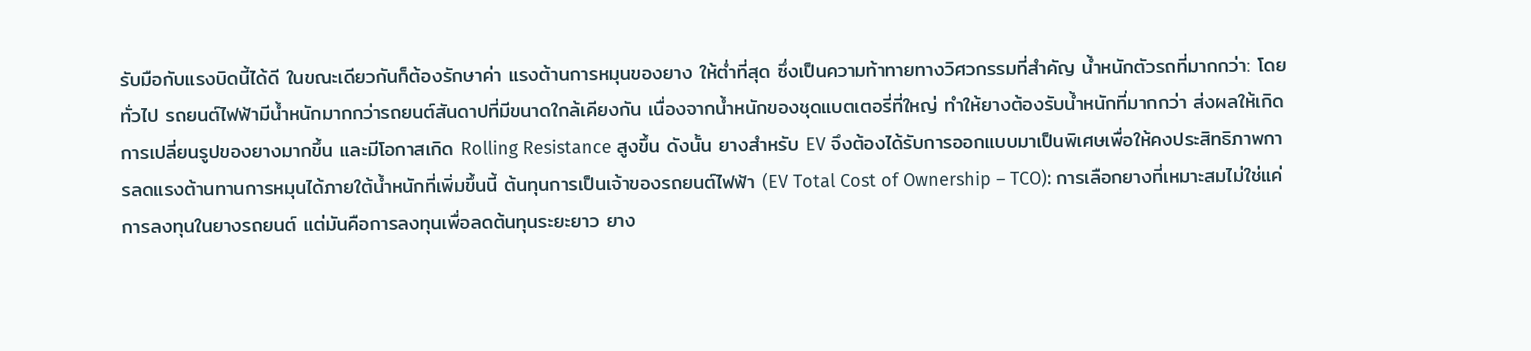รับมือกับแรงบิดนี้ได้ดี ในขณะเดียวกันก็ต้องรักษาค่า แรงต้านการหมุนของยาง ให้ต่ำที่สุด ซึ่งเป็นความท้าทายทางวิศวกรรมที่สำคัญ น้ำหนักตัวรถที่มากกว่า: โดยทั่วไป รถยนต์ไฟฟ้ามีน้ำหนักมากกว่ารถยนต์สันดาปที่มีขนาดใกล้เคียงกัน เนื่องจากน้ำหนักของชุดแบตเตอรี่ที่ใหญ่ ทำให้ยางต้องรับน้ำหนักที่มากกว่า ส่งผลให้เกิดการเปลี่ยนรูปของยางมากขึ้น และมีโอกาสเกิด Rolling Resistance สูงขึ้น ดังนั้น ยางสำหรับ EV จึงต้องได้รับการออกแบบมาเป็นพิเศษเพื่อให้คงประสิทธิภาพการลดแรงต้านทานการหมุนได้ภายใต้น้ำหนักที่เพิ่มขึ้นนี้ ต้นทุนการเป็นเจ้าของรถยนต์ไฟฟ้า (EV Total Cost of Ownership – TCO): การเลือกยางที่เหมาะสมไม่ใช่แค่การลงทุนในยางรถยนต์ แต่มันคือการลงทุนเพื่อลดต้นทุนระยะยาว ยาง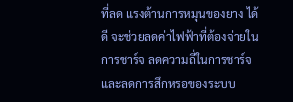ที่ลด แรงต้านการหมุนของยาง ได้ดี จะช่วยลดค่าไฟฟ้าที่ต้องจ่ายในการชาร์จ ลดความถี่ในการชาร์จ และลดการสึกหรอของระบบ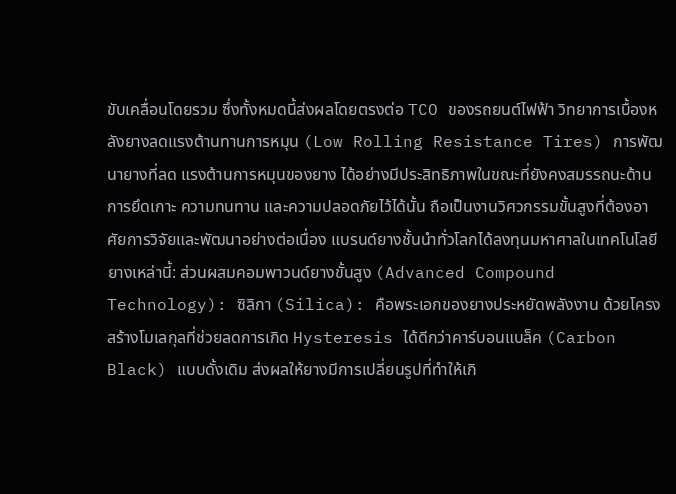ขับเคลื่อนโดยรวม ซึ่งทั้งหมดนี้ส่งผลโดยตรงต่อ TCO ของรถยนต์ไฟฟ้า วิทยาการเบื้องหลังยางลดแรงต้านทานการหมุน (Low Rolling Resistance Tires) การพัฒนายางที่ลด แรงต้านการหมุนของยาง ได้อย่างมีประสิทธิภาพในขณะที่ยังคงสมรรถนะด้านการยึดเกาะ ความทนทาน และความปลอดภัยไว้ได้นั้น ถือเป็นงานวิศวกรรมขั้นสูงที่ต้องอาศัยการวิจัยและพัฒนาอย่างต่อเนื่อง แบรนด์ยางชั้นนำทั่วโลกได้ลงทุนมหาศาลในเทคโนโลยียางเหล่านี้: ส่วนผสมคอมพาวนด์ยางขั้นสูง (Advanced Compound Technology): ซิลิกา (Silica): คือพระเอกของยางประหยัดพลังงาน ด้วยโครงสร้างโมเลกุลที่ช่วยลดการเกิด Hysteresis ได้ดีกว่าคาร์บอนแบล็ค (Carbon Black) แบบดั้งเดิม ส่งผลให้ยางมีการเปลี่ยนรูปที่ทำให้เกิ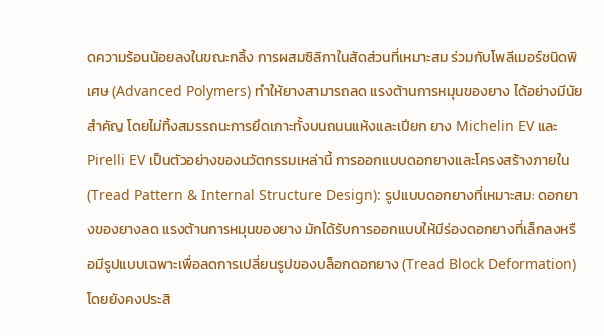ดความร้อนน้อยลงในขณะกลิ้ง การผสมซิลิกาในสัดส่วนที่เหมาะสม ร่วมกับโพลีเมอร์ชนิดพิเศษ (Advanced Polymers) ทำให้ยางสามารถลด แรงต้านการหมุนของยาง ได้อย่างมีนัยสำคัญ โดยไม่ทิ้งสมรรถนะการยึดเกาะทั้งบนถนนแห้งและเปียก ยาง Michelin EV และ Pirelli EV เป็นตัวอย่างของนวัตกรรมเหล่านี้ การออกแบบดอกยางและโครงสร้างภายใน (Tread Pattern & Internal Structure Design): รูปแบบดอกยางที่เหมาะสม: ดอกยางของยางลด แรงต้านการหมุนของยาง มักได้รับการออกแบบให้มีร่องดอกยางที่เล็กลงหรือมีรูปแบบเฉพาะเพื่อลดการเปลี่ยนรูปของบล็อกดอกยาง (Tread Block Deformation) โดยยังคงประสิ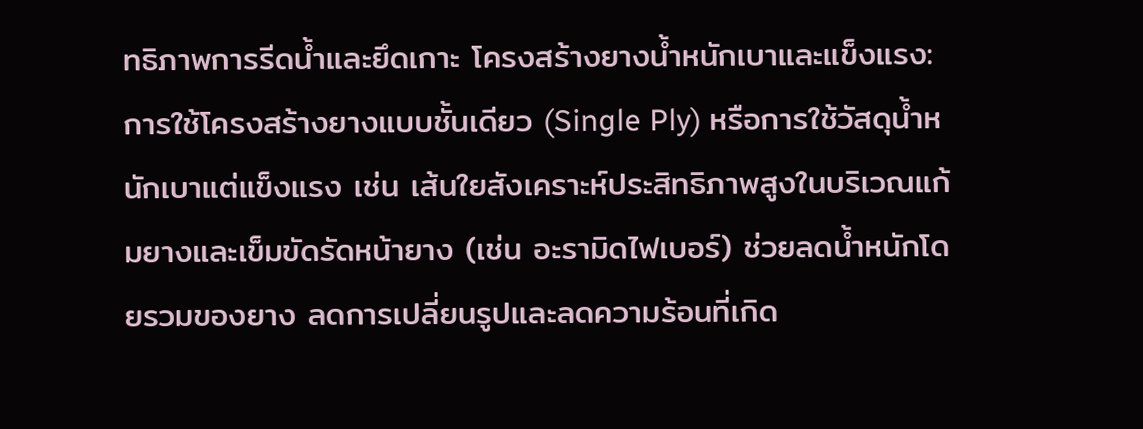ทธิภาพการรีดน้ำและยึดเกาะ โครงสร้างยางน้ำหนักเบาและแข็งแรง: การใช้โครงสร้างยางแบบชั้นเดียว (Single Ply) หรือการใช้วัสดุน้ำหนักเบาแต่แข็งแรง เช่น เส้นใยสังเคราะห์ประสิทธิภาพสูงในบริเวณแก้มยางและเข็มขัดรัดหน้ายาง (เช่น อะรามิดไฟเบอร์) ช่วยลดน้ำหนักโดยรวมของยาง ลดการเปลี่ยนรูปและลดความร้อนที่เกิด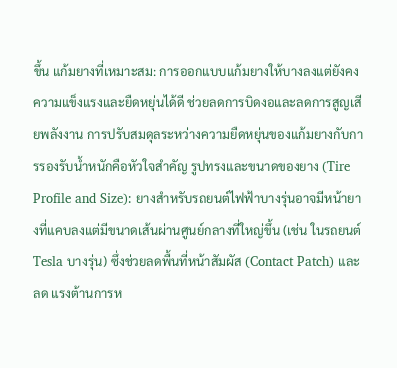ขึ้น แก้มยางที่เหมาะสม: การออกแบบแก้มยางให้บางลงแต่ยังคงความแข็งแรงและยืดหยุ่นได้ดี ช่วยลดการบิดงอและลดการสูญเสียพลังงาน การปรับสมดุลระหว่างความยืดหยุ่นของแก้มยางกับการรองรับน้ำหนักคือหัวใจสำคัญ รูปทรงและขนาดของยาง (Tire Profile and Size): ยางสำหรับรถยนต์ไฟฟ้าบางรุ่นอาจมีหน้ายางที่แคบลงแต่มีขนาดเส้นผ่านศูนย์กลางที่ใหญ่ขึ้น (เช่น ในรถยนต์ Tesla บางรุ่น) ซึ่งช่วยลดพื้นที่หน้าสัมผัส (Contact Patch) และลด แรงต้านการห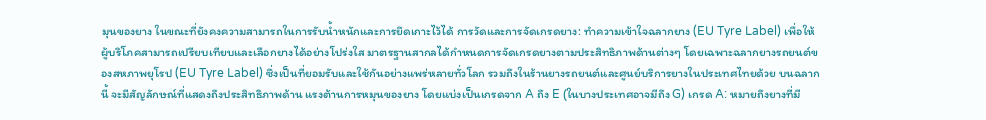มุนของยาง ในขณะที่ยังคงความสามารถในการรับน้ำหนักและการยึดเกาะไว้ได้ การวัดและการจัดเกรดยาง: ทำความเข้าใจฉลากยาง (EU Tyre Label) เพื่อให้ผู้บริโภคสามารถเปรียบเทียบและเลือกยางได้อย่างโปร่งใส มาตรฐานสากลได้กำหนดการจัดเกรดยางตามประสิทธิภาพด้านต่างๆ โดยเฉพาะฉลากยางรถยนต์ของสหภาพยุโรป (EU Tyre Label) ซึ่งเป็นที่ยอมรับและใช้กันอย่างแพร่หลายทั่วโลก รวมถึงในร้านยางรถยนต์และศูนย์บริการยางในประเทศไทยด้วย บนฉลากนี้ จะมีสัญลักษณ์ที่แสดงถึงประสิทธิภาพด้าน แรงต้านการหมุนของยาง โดยแบ่งเป็นเกรดจาก A ถึง E (ในบางประเทศอาจมีถึง G) เกรด A: หมายถึงยางที่มี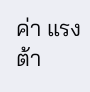ค่า แรงต้า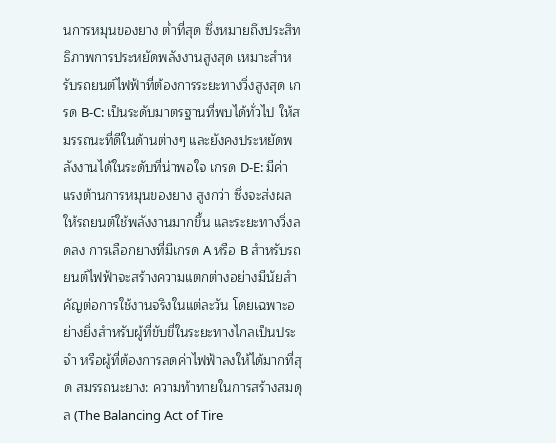นการหมุนของยาง ต่ำที่สุด ซึ่งหมายถึงประสิทธิภาพการประหยัดพลังงานสูงสุด เหมาะสำหรับรถยนต์ไฟฟ้าที่ต้องการระยะทางวิ่งสูงสุด เกรด B-C: เป็นระดับมาตรฐานที่พบได้ทั่วไป ให้สมรรถนะที่ดีในด้านต่างๆ และยังคงประหยัดพลังงานได้ในระดับที่น่าพอใจ เกรด D-E: มีค่า แรงต้านการหมุนของยาง สูงกว่า ซึ่งจะส่งผลให้รถยนต์ใช้พลังงานมากขึ้น และระยะทางวิ่งลดลง การเลือกยางที่มีเกรด A หรือ B สำหรับรถยนต์ไฟฟ้าจะสร้างความแตกต่างอย่างมีนัยสำคัญต่อการใช้งานจริงในแต่ละวัน โดยเฉพาะอย่างยิ่งสำหรับผู้ที่ขับขี่ในระยะทางไกลเป็นประจำ หรือผู้ที่ต้องการลดค่าไฟฟ้าลงให้ได้มากที่สุด สมรรถนะยาง: ความท้าทายในการสร้างสมดุล (The Balancing Act of Tire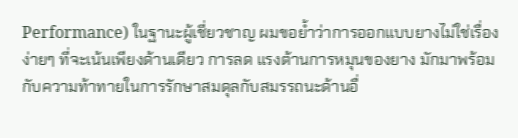Performance) ในฐานะผู้เชี่ยวชาญ ผมขอย้ำว่าการออกแบบยางไม่ใช่เรื่องง่ายๆ ที่จะเน้นเพียงด้านเดียว การลด แรงต้านการหมุนของยาง มักมาพร้อมกับความท้าทายในการรักษาสมดุลกับสมรรถนะด้านอื่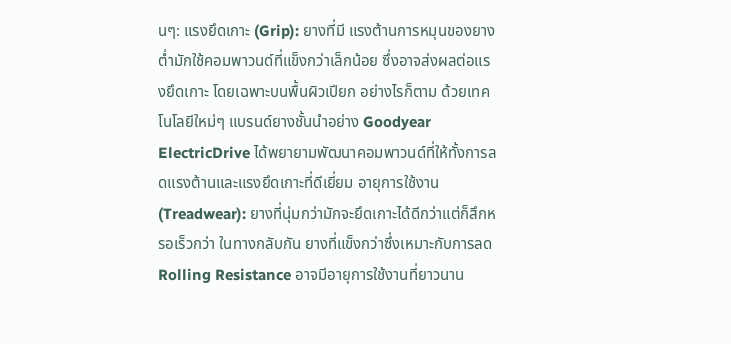นๆ: แรงยึดเกาะ (Grip): ยางที่มี แรงต้านการหมุนของยาง ต่ำมักใช้คอมพาวนด์ที่แข็งกว่าเล็กน้อย ซึ่งอาจส่งผลต่อแรงยึดเกาะ โดยเฉพาะบนพื้นผิวเปียก อย่างไรก็ตาม ด้วยเทคโนโลยีใหม่ๆ แบรนด์ยางชั้นนำอย่าง Goodyear ElectricDrive ได้พยายามพัฒนาคอมพาวนด์ที่ให้ทั้งการลดแรงต้านและแรงยึดเกาะที่ดีเยี่ยม อายุการใช้งาน (Treadwear): ยางที่นุ่มกว่ามักจะยึดเกาะได้ดีกว่าแต่ก็สึกหรอเร็วกว่า ในทางกลับกัน ยางที่แข็งกว่าซึ่งเหมาะกับการลด Rolling Resistance อาจมีอายุการใช้งานที่ยาวนาน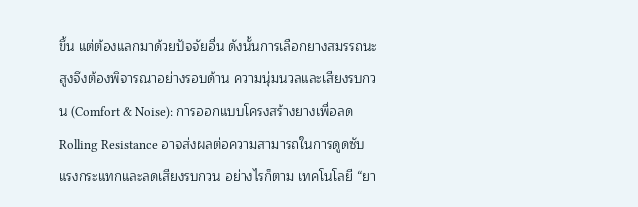ขึ้น แต่ต้องแลกมาด้วยปัจจัยอื่น ดังนั้นการเลือกยางสมรรถนะสูงจึงต้องพิจารณาอย่างรอบด้าน ความนุ่มนวลและเสียงรบกวน (Comfort & Noise): การออกแบบโครงสร้างยางเพื่อลด Rolling Resistance อาจส่งผลต่อความสามารถในการดูดซับแรงกระแทกและลดเสียงรบกวน อย่างไรก็ตาม เทคโนโลยี “ยา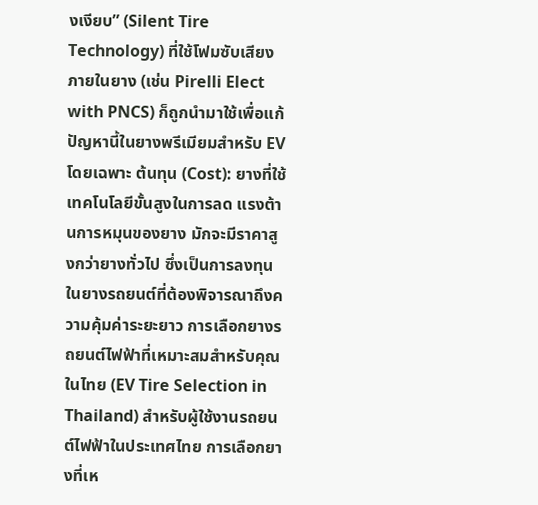งเงียบ” (Silent Tire Technology) ที่ใช้โฟมซับเสียงภายในยาง (เช่น Pirelli Elect with PNCS) ก็ถูกนำมาใช้เพื่อแก้ปัญหานี้ในยางพรีเมียมสำหรับ EV โดยเฉพาะ ต้นทุน (Cost): ยางที่ใช้เทคโนโลยีขั้นสูงในการลด แรงต้านการหมุนของยาง มักจะมีราคาสูงกว่ายางทั่วไป ซึ่งเป็นการลงทุนในยางรถยนต์ที่ต้องพิจารณาถึงความคุ้มค่าระยะยาว การเลือกยางรถยนต์ไฟฟ้าที่เหมาะสมสำหรับคุณในไทย (EV Tire Selection in Thailand) สำหรับผู้ใช้งานรถยนต์ไฟฟ้าในประเทศไทย การเลือกยางที่เห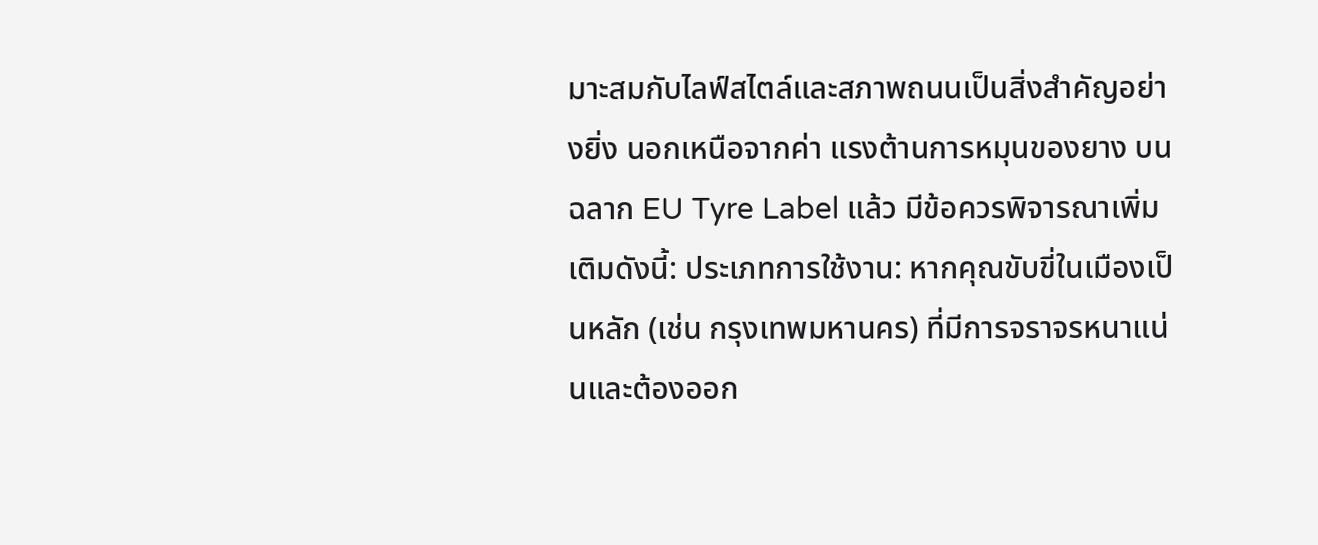มาะสมกับไลฟ์สไตล์และสภาพถนนเป็นสิ่งสำคัญอย่างยิ่ง นอกเหนือจากค่า แรงต้านการหมุนของยาง บนฉลาก EU Tyre Label แล้ว มีข้อควรพิจารณาเพิ่มเติมดังนี้: ประเภทการใช้งาน: หากคุณขับขี่ในเมืองเป็นหลัก (เช่น กรุงเทพมหานคร) ที่มีการจราจรหนาแน่นและต้องออก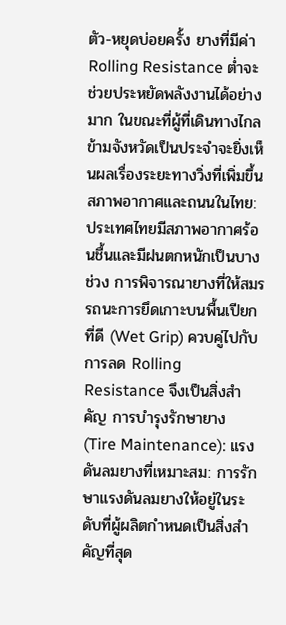ตัว-หยุดบ่อยครั้ง ยางที่มีค่า Rolling Resistance ต่ำจะช่วยประหยัดพลังงานได้อย่างมาก ในขณะที่ผู้ที่เดินทางไกลข้ามจังหวัดเป็นประจำจะยิ่งเห็นผลเรื่องระยะทางวิ่งที่เพิ่มขึ้น สภาพอากาศและถนนในไทย: ประเทศไทยมีสภาพอากาศร้อนชื้นและมีฝนตกหนักเป็นบางช่วง การพิจารณายางที่ให้สมรรถนะการยึดเกาะบนพื้นเปียกที่ดี (Wet Grip) ควบคู่ไปกับการลด Rolling Resistance จึงเป็นสิ่งสำคัญ การบำรุงรักษายาง (Tire Maintenance): แรงดันลมยางที่เหมาะสม: การรักษาแรงดันลมยางให้อยู่ในระดับที่ผู้ผลิตกำหนดเป็นสิ่งสำคัญที่สุด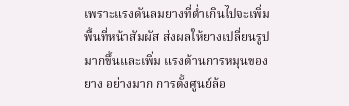เพราะแรงดันลมยางที่ต่ำเกินไปจะเพิ่มพื้นที่หน้าสัมผัส ส่งผลให้ยางเปลี่ยนรูปมากขึ้นและเพิ่ม แรงต้านการหมุนของยาง อย่างมาก การตั้งศูนย์ล้อ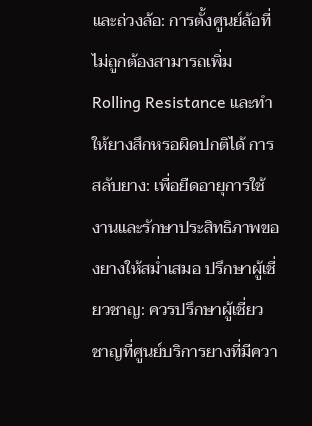และถ่วงล้อ: การตั้งศูนย์ล้อที่ไม่ถูกต้องสามารถเพิ่ม Rolling Resistance และทำให้ยางสึกหรอผิดปกติได้ การสลับยาง: เพื่อยืดอายุการใช้งานและรักษาประสิทธิภาพของยางให้สม่ำเสมอ ปรึกษาผู้เชี่ยวชาญ: ควรปรึกษาผู้เชี่ยวชาญที่ศูนย์บริการยางที่มีควา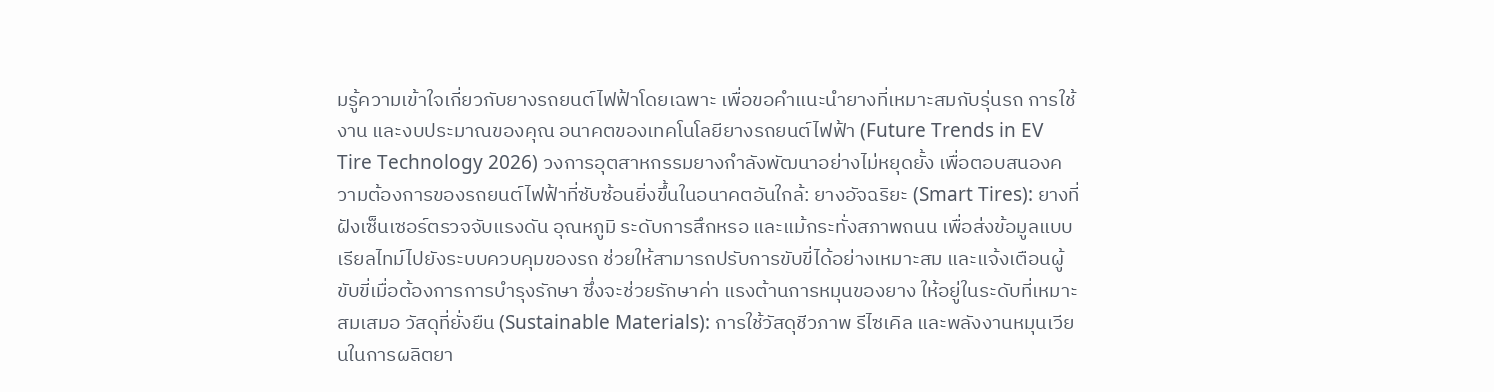มรู้ความเข้าใจเกี่ยวกับยางรถยนต์ไฟฟ้าโดยเฉพาะ เพื่อขอคำแนะนำยางที่เหมาะสมกับรุ่นรถ การใช้งาน และงบประมาณของคุณ อนาคตของเทคโนโลยียางรถยนต์ไฟฟ้า (Future Trends in EV Tire Technology 2026) วงการอุตสาหกรรมยางกำลังพัฒนาอย่างไม่หยุดยั้ง เพื่อตอบสนองความต้องการของรถยนต์ไฟฟ้าที่ซับซ้อนยิ่งขึ้นในอนาคตอันใกล้: ยางอัจฉริยะ (Smart Tires): ยางที่ฝังเซ็นเซอร์ตรวจจับแรงดัน อุณหภูมิ ระดับการสึกหรอ และแม้กระทั่งสภาพถนน เพื่อส่งข้อมูลแบบเรียลไทม์ไปยังระบบควบคุมของรถ ช่วยให้สามารถปรับการขับขี่ได้อย่างเหมาะสม และแจ้งเตือนผู้ขับขี่เมื่อต้องการการบำรุงรักษา ซึ่งจะช่วยรักษาค่า แรงต้านการหมุนของยาง ให้อยู่ในระดับที่เหมาะสมเสมอ วัสดุที่ยั่งยืน (Sustainable Materials): การใช้วัสดุชีวภาพ รีไซเคิล และพลังงานหมุนเวียนในการผลิตยา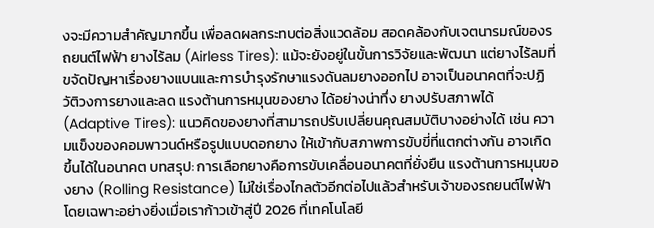งจะมีความสำคัญมากขึ้น เพื่อลดผลกระทบต่อสิ่งแวดล้อม สอดคล้องกับเจตนารมณ์ของรถยนต์ไฟฟ้า ยางไร้ลม (Airless Tires): แม้จะยังอยู่ในขั้นการวิจัยและพัฒนา แต่ยางไร้ลมที่ขจัดปัญหาเรื่องยางแบนและการบำรุงรักษาแรงดันลมยางออกไป อาจเป็นอนาคตที่จะปฏิวัติวงการยางและลด แรงต้านการหมุนของยาง ได้อย่างน่าทึ่ง ยางปรับสภาพได้ (Adaptive Tires): แนวคิดของยางที่สามารถปรับเปลี่ยนคุณสมบัติบางอย่างได้ เช่น ความแข็งของคอมพาวนด์หรือรูปแบบดอกยาง ให้เข้ากับสภาพการขับขี่ที่แตกต่างกัน อาจเกิดขึ้นได้ในอนาคต บทสรุป: การเลือกยางคือการขับเคลื่อนอนาคตที่ยั่งยืน แรงต้านการหมุนของยาง (Rolling Resistance) ไม่ใช่เรื่องไกลตัวอีกต่อไปแล้วสำหรับเจ้าของรถยนต์ไฟฟ้า โดยเฉพาะอย่างยิ่งเมื่อเราก้าวเข้าสู่ปี 2026 ที่เทคโนโลยี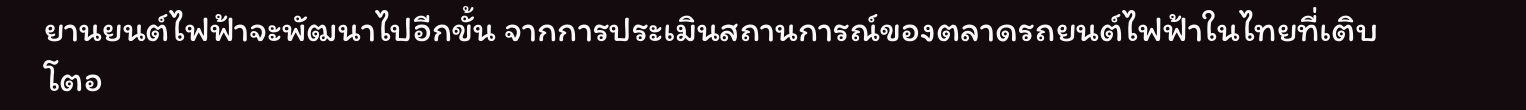ยานยนต์ไฟฟ้าจะพัฒนาไปอีกขั้น จากการประเมินสถานการณ์ของตลาดรถยนต์ไฟฟ้าในไทยที่เติบโตอ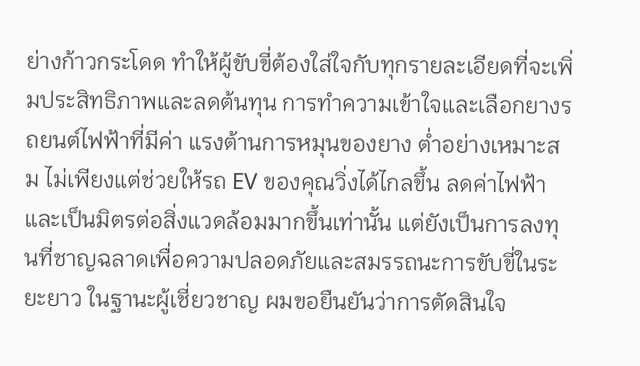ย่างก้าวกระโดด ทำให้ผู้ขับขี่ต้องใส่ใจกับทุกรายละเอียดที่จะเพิ่มประสิทธิภาพและลดต้นทุน การทำความเข้าใจและเลือกยางรถยนต์ไฟฟ้าที่มีค่า แรงต้านการหมุนของยาง ต่ำอย่างเหมาะสม ไม่เพียงแต่ช่วยให้รถ EV ของคุณวิ่งได้ไกลขึ้น ลดค่าไฟฟ้า และเป็นมิตรต่อสิ่งแวดล้อมมากขึ้นเท่านั้น แต่ยังเป็นการลงทุนที่ชาญฉลาดเพื่อความปลอดภัยและสมรรถนะการขับขี่ในระยะยาว ในฐานะผู้เชี่ยวชาญ ผมขอยืนยันว่าการตัดสินใจ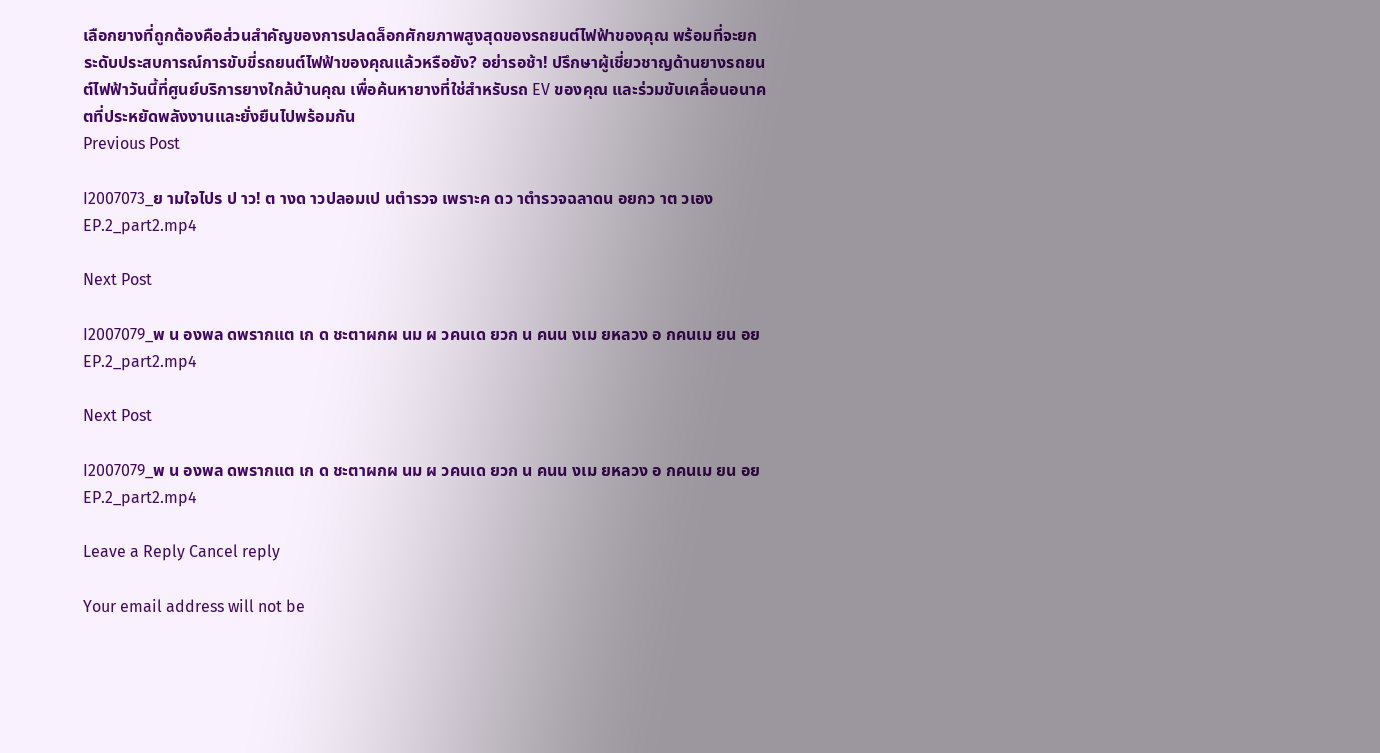เลือกยางที่ถูกต้องคือส่วนสำคัญของการปลดล็อกศักยภาพสูงสุดของรถยนต์ไฟฟ้าของคุณ พร้อมที่จะยกระดับประสบการณ์การขับขี่รถยนต์ไฟฟ้าของคุณแล้วหรือยัง? อย่ารอช้า! ปรึกษาผู้เชี่ยวชาญด้านยางรถยนต์ไฟฟ้าวันนี้ที่ศูนย์บริการยางใกล้บ้านคุณ เพื่อค้นหายางที่ใช่สำหรับรถ EV ของคุณ และร่วมขับเคลื่อนอนาคตที่ประหยัดพลังงานและยั่งยืนไปพร้อมกัน
Previous Post

I2007073_ย ามใจไปร ป าว! ต างด าวปลอมเป นตำรวจ เพราะค ดว าตำรวจฉลาดน อยกว าต วเอง EP.2_part2.mp4

Next Post

I2007079_พ น องพล ดพรากแต เก ด ชะตาผกผ นม ผ วคนเด ยวก น คนน งเม ยหลวง อ กคนเม ยน อย EP.2_part2.mp4

Next Post

I2007079_พ น องพล ดพรากแต เก ด ชะตาผกผ นม ผ วคนเด ยวก น คนน งเม ยหลวง อ กคนเม ยน อย EP.2_part2.mp4

Leave a Reply Cancel reply

Your email address will not be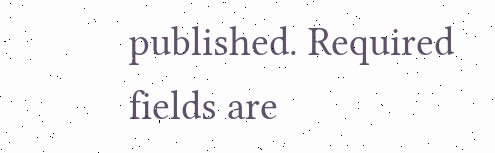published. Required fields are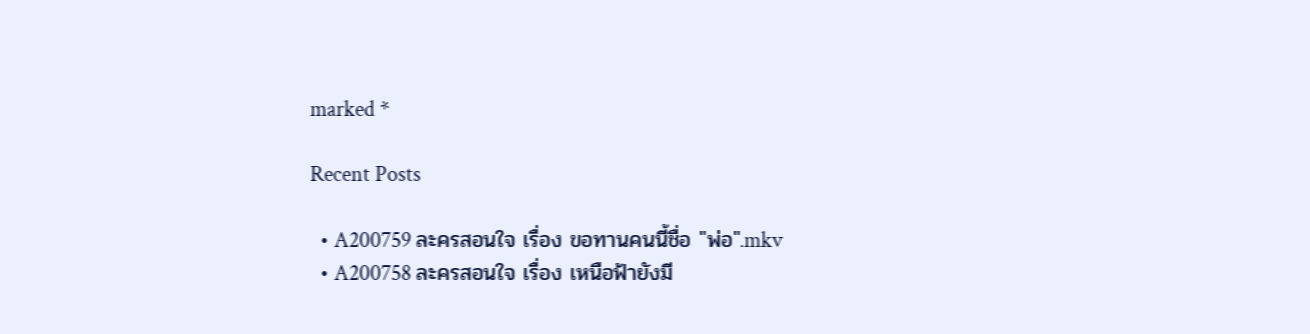marked *

Recent Posts

  • A200759 ละครสอนใจ เรื่อง ขอทานคนนี้ชื่อ "พ่อ".mkv
  • A200758 ละครสอนใจ เรื่อง เหนือฟ้ายังมี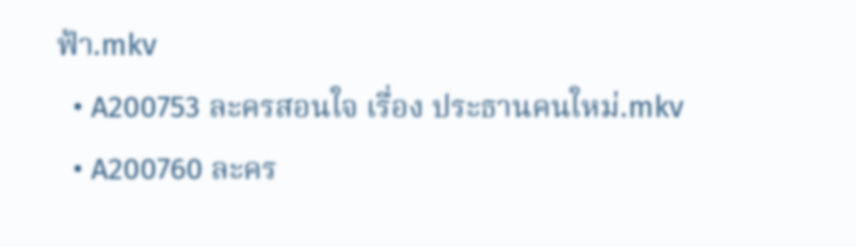ฟ้า.mkv
  • A200753 ละครสอนใจ เรื่อง ประธานคนใหม่.mkv
  • A200760 ละคร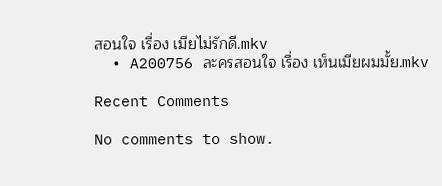สอนใจ เรื่อง เมียไม่รักดี.mkv
  • A200756 ละครสอนใจ เรื่อง เห็นเมียผมมั้ย.mkv

Recent Comments

No comments to show.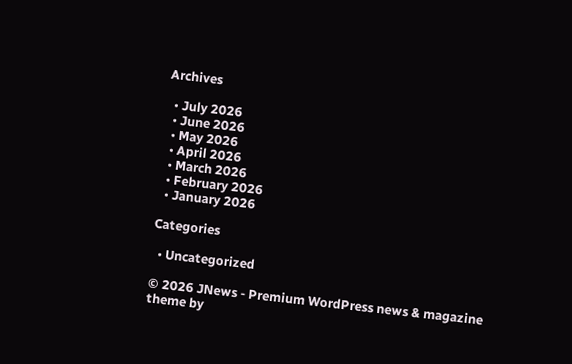Archives

  • July 2026
  • June 2026
  • May 2026
  • April 2026
  • March 2026
  • February 2026
  • January 2026

Categories

  • Uncategorized

© 2026 JNews - Premium WordPress news & magazine theme by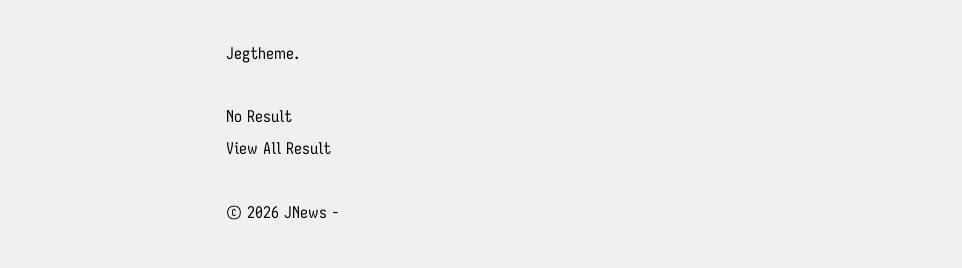Jegtheme.

No Result
View All Result

© 2026 JNews -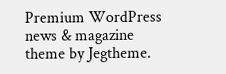Premium WordPress news & magazine theme by Jegtheme.